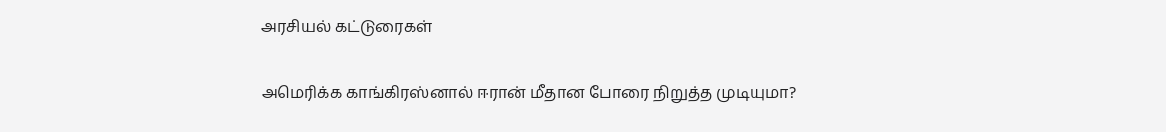அரசியல் கட்டுரைகள்

அமெரிக்க காங்கிரஸ்னால் ஈரான் மீதான போரை நிறுத்த முடியுமா?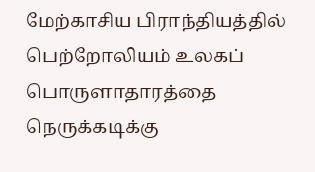மேற்காசிய பிராந்தியத்தில் பெற்றோலியம் உலகப் பொருளாதாரத்தை நெருக்கடிக்கு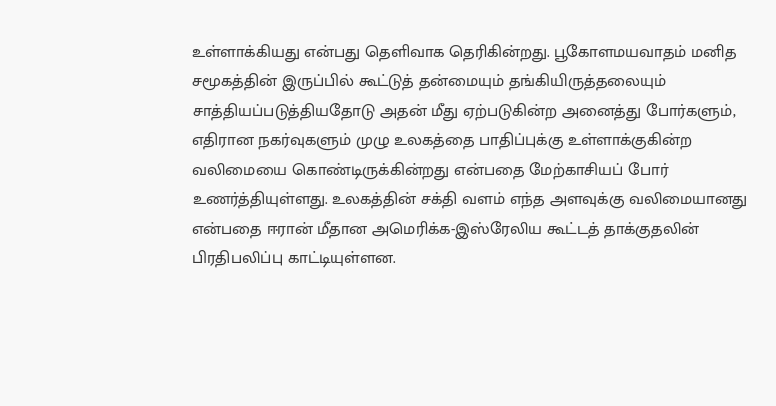உள்ளாக்கியது என்பது தெளிவாக தெரிகின்றது. பூகோளமயவாதம் மனித சமூகத்தின் இருப்பில் கூட்டுத் தன்மையும் தங்கியிருத்தலையும் சாத்தியப்படுத்தியதோடு அதன் மீது ஏற்படுகின்ற அனைத்து போர்களும், எதிரான நகர்வுகளும் முழு உலகத்தை பாதிப்புக்கு உள்ளாக்குகின்ற வலிமையை கொண்டிருக்கின்றது என்பதை மேற்காசியப் போர் உணர்த்தியுள்ளது. உலகத்தின் சக்தி வளம் எந்த அளவுக்கு வலிமையானது என்பதை ஈரான் மீதான அமெரிக்க-இஸ்ரேலிய கூட்டத் தாக்குதலின் பிரதிபலிப்பு காட்டியுள்ளன.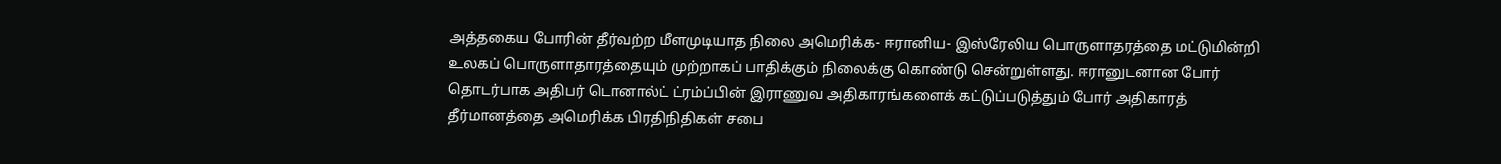அத்தகைய போரின் தீர்வற்ற மீளமுடியாத நிலை அமெரிக்க- ஈரானிய- இஸ்ரேலிய பொருளாதரத்தை மட்டுமின்றி உலகப் பொருளாதாரத்தையும் முற்றாகப் பாதிக்கும் நிலைக்கு கொண்டு சென்றுள்ளது. ஈரானுடனான போர் தொடர்பாக அதிபர் டொனால்ட் ட்ரம்ப்பின் இராணுவ அதிகாரங்களைக் கட்டுப்படுத்தும் போர் அதிகாரத் தீர்மானத்தை அமெரிக்க பிரதிநிதிகள் சபை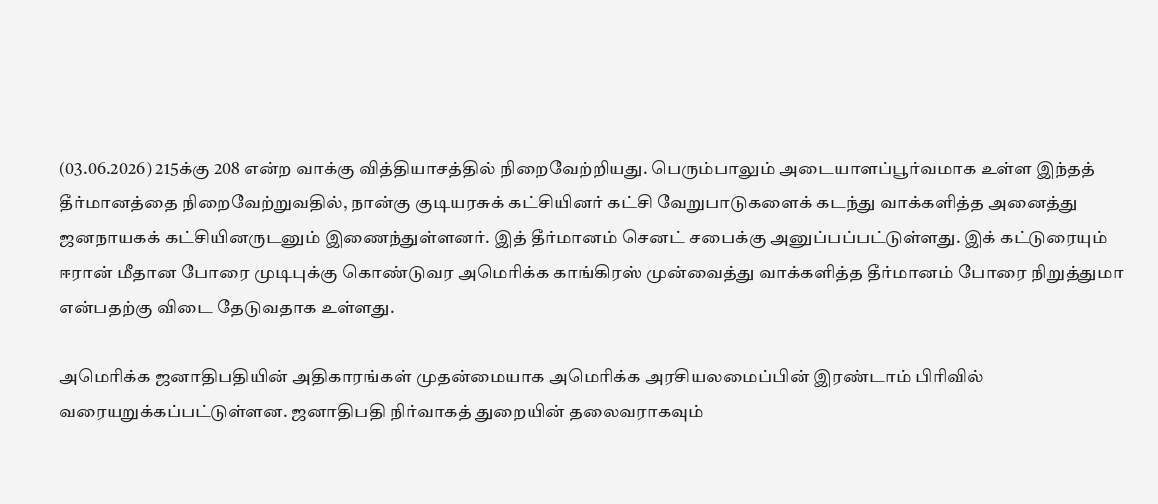(03.06.2026) 215க்கு 208 என்ற வாக்கு வித்தியாசத்தில் நிறைவேற்றியது. பெரும்பாலும் அடையாளப்பூர்வமாக உள்ள இந்தத் தீர்மானத்தை நிறைவேற்றுவதில், நான்கு குடியரசுக் கட்சியினர் கட்சி வேறுபாடுகளைக் கடந்து வாக்களித்த அனைத்து ஜனநாயகக் கட்சியினருடனும் இணைந்துள்ளனர். இத் தீர்மானம் செனட் சபைக்கு அனுப்பப்பட்டுள்ளது. இக் கட்டுரையும் ஈரான் மீதான போரை முடிபுக்கு கொண்டுவர அமெரிக்க காங்கிரஸ் முன்வைத்து வாக்களித்த தீர்மானம் போரை நிறுத்துமா என்பதற்கு விடை தேடுவதாக உள்ளது.

அமெரிக்க ஜனாதிபதியின் அதிகாரங்கள் முதன்மையாக அமெரிக்க அரசியலமைப்பின் இரண்டாம் பிரிவில் வரையறுக்கப்பட்டுள்ளன. ஜனாதிபதி நிர்வாகத் துறையின் தலைவராகவும்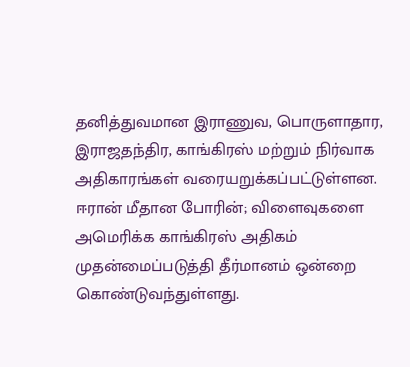தனித்துவமான இராணுவ, பொருளாதார, இராஜதந்திர, காங்கிரஸ் மற்றும் நிர்வாக அதிகாரங்கள் வரையறுக்கப்பட்டுள்ளன. ஈரான் மீதான போரின்; விளைவுகளை அமெரிக்க காங்கிரஸ் அதிகம் முதன்மைப்படுத்தி தீர்மானம் ஒன்றை கொண்டுவந்துள்ளது.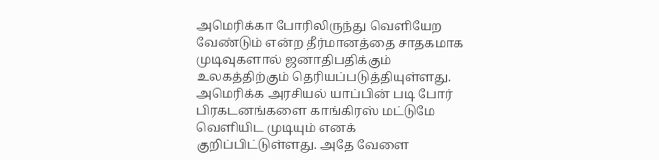அமெரிக்கா போரிலிருந்து வெளியேற வேண்டும் என்ற தீர்மானத்தை சாதகமாக முடிவுகளால் ஜனாதிபதிக்கும் உலகத்திற்கும் தெரியப்படுத்தியுள்ளது. அமெரிக்க அரசியல் யாப்பின் படி போர் பிரகடனங்களை காங்கிரஸ் மட்டுமே வெளியிட முடியும் எனக் குறிப்பிட்டுள்ளது. அதே வேளை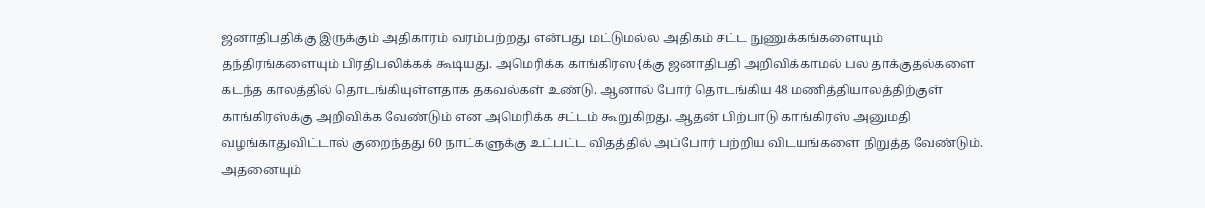ஜனாதிபதிக்கு இருக்கும் அதிகாரம் வரம்பற்றது என்பது மட்டுமல்ல அதிகம் சட்ட நுணுக்கங்களையும் தந்திரங்களையும் பிரதிபலிக்கக் கூடியது. அமெரிக்க காங்கிரஸ{க்கு ஜனாதிபதி அறிவிக்காமல் பல தாக்குதல்களை கடந்த காலத்தில் தொடங்கியுள்ளதாக தகவல்கள் உண்டு. ஆனால் போர் தொடங்கிய 48 மணித்தியாலத்திற்குள் காங்கிரஸ்க்கு அறிவிக்க வேண்டும் என அமெரிக்க சட்டம் கூறுகிறது. ஆதன் பிற்பாடு காங்கிரஸ் அனுமதி வழங்காதுவிட்டால் குறைந்தது 60 நாட்களுக்கு உட்பட்ட விதத்தில் அப்போர் பற்றிய விடயங்களை நிறுத்த வேண்டும். அதனையும்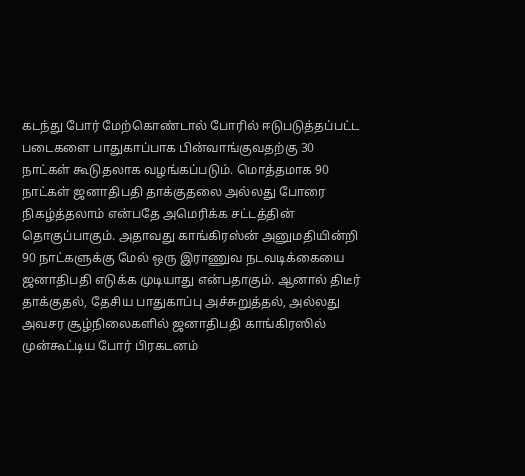கடந்து போர் மேற்கொண்டால் போரில் ஈடுபடுத்தப்பட்ட படைகளை பாதுகாப்பாக பின்வாங்குவதற்கு 30 நாட்கள் கூடுதலாக வழங்கப்படும். மொத்தமாக 90 நாட்கள் ஜனாதிபதி தாக்குதலை அல்லது போரை நிகழ்த்தலாம் என்பதே அமெரிக்க சட்டத்தின் தொகுப்பாகும். அதாவது காங்கிரஸ்ன் அனுமதியின்றி 90 நாட்களுக்கு மேல் ஒரு இராணுவ நடவடிக்கையை ஜனாதிபதி எடுக்க முடியாது என்பதாகும். ஆனால் திடீர் தாக்குதல், தேசிய பாதுகாப்பு அச்சுறுத்தல், அல்லது அவசர சூழ்நிலைகளில் ஜனாதிபதி காங்கிரஸில் முன்கூட்டிய போர் பிரகடனம்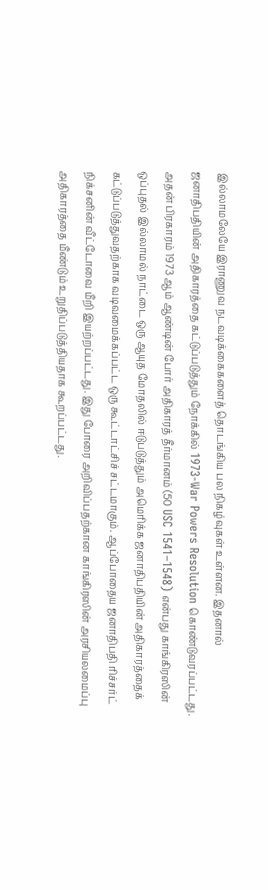இல்லாமலேயே இராணுவ நடவடிக்கைகளைத் தொடங்கிய பல நிகழ்வுகள் உள்ளன. இதனால் ஜனாதிபதியின் அதிகாரத்தை கட்டுப்படுத்தும் நோக்கில் 1973-War Powers Resolution கொண்டுவரப்பட்டது. அதன் பிரகாரம் 1973 ஆம் ஆண்டின் போர் அதிகாரத் தீர்மானம் (50 USC 1541–1548) என்பது காங்கிரஸின் ஒப்புதல் இல்லாமல் நாட்டை ஒரு ஆயுத மோதலில் ஈடுபடுத்தும் அமெரிக்க ஜனாதிபதியின் அதிகாரத்தைக் கட்டுப்படுத்துவதற்காக வடிவமைக்கப்பட்ட ஒரு கூட்டாட்சிச் சட்டமாகும். ஆப்போதைய ஜனாதிபதி ரிச்சர்ட் நிக்சனின் வீட்டோவை மீறி இயற்றப்பட்டது. இது போரை அறிவிப்பதற்கான காங்கிரஸின் அரசியலமைப்பு அதிகாரத்தை மீண்டும் உறுதிப்படுத்தியதாக கூறப்பட்டது.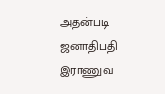அதன்படி ஜனாதிபதி இராணுவ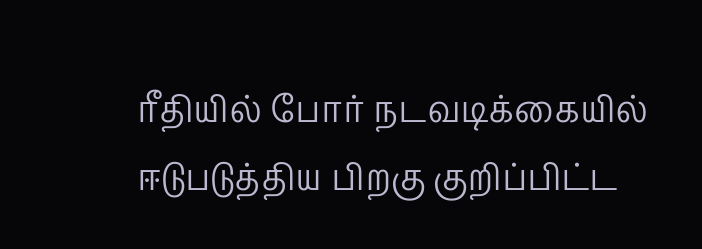ரீதியில் போர் நடவடிக்கையில் ஈடுபடுத்திய பிறகு குறிப்பிட்ட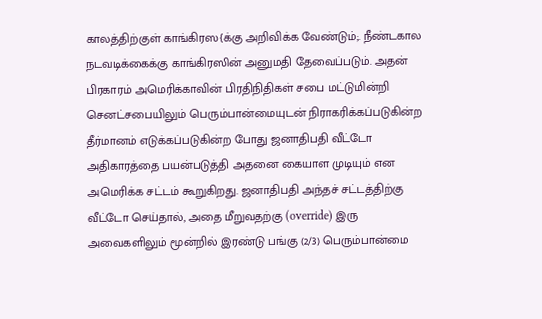காலத்திற்குள் காங்கிரஸ{க்கு அறிவிக்க வேண்டும்;. நீண்டகால நடவடிக்கைக்கு காங்கிரஸின் அனுமதி தேவைப்படும். அதன் பிரகாரம் அமெரிக்காவின் பிரதிநிதிகள் சபை மட்டுமின்றி செனட்சபையிலும் பெரும்பான்மையுடன் நிராகரிக்கப்படுகின்ற தீர்மானம் எடுக்கப்படுகின்ற போது ஜனாதிபதி வீட்டோ அதிகாரத்தை பயன்படுத்தி அதனை கையாள முடியும் என அமெரிக்க சட்டம் கூறுகிறது. ஜனாதிபதி அந்தச் சட்டத்திற்கு வீட்டோ செய்தால், அதை மீறுவதற்கு (override) இரு அவைகளிலும் மூன்றில் இரண்டு பங்கு (2/3) பெரும்பான்மை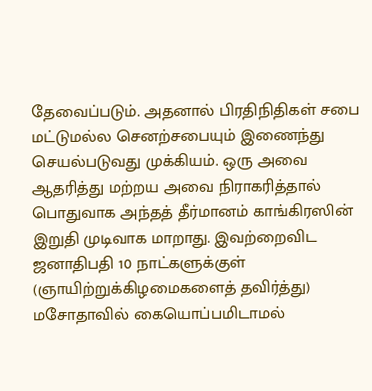தேவைப்படும். அதனால் பிரதிநிதிகள் சபை மட்டுமல்ல செனற்சபையும் இணைந்து செயல்படுவது முக்கியம். ஒரு அவை ஆதரித்து மற்றய அவை நிராகரித்தால் பொதுவாக அந்தத் தீர்மானம் காங்கிரஸின் இறுதி முடிவாக மாறாது. இவற்றைவிட ஜனாதிபதி 10 நாட்களுக்குள் (ஞாயிற்றுக்கிழமைகளைத் தவிர்த்து) மசோதாவில் கையொப்பமிடாமல்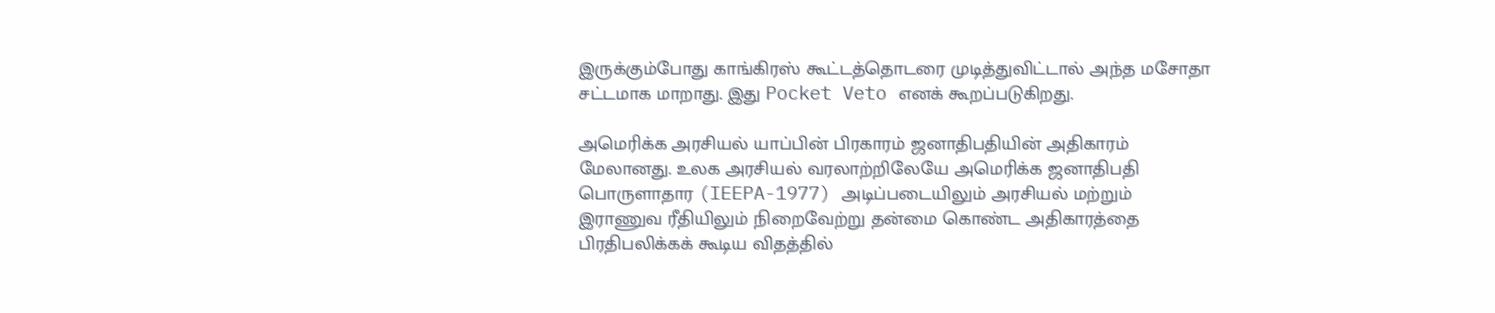இருக்கும்போது காங்கிரஸ் கூட்டத்தொடரை முடித்துவிட்டால் அந்த மசோதா சட்டமாக மாறாது. இது Pocket Veto எனக் கூறப்படுகிறது.

அமெரிக்க அரசியல் யாப்பின் பிரகாரம் ஜனாதிபதியின் அதிகாரம் மேலானது. உலக அரசியல் வரலாற்றிலேயே அமெரிக்க ஜனாதிபதி பொருளாதார (IEEPA-1977) அடிப்படையிலும் அரசியல் மற்றும் இராணுவ ரீதியிலும் நிறைவேற்று தன்மை கொண்ட அதிகாரத்தை பிரதிபலிக்கக் கூடிய விதத்தில்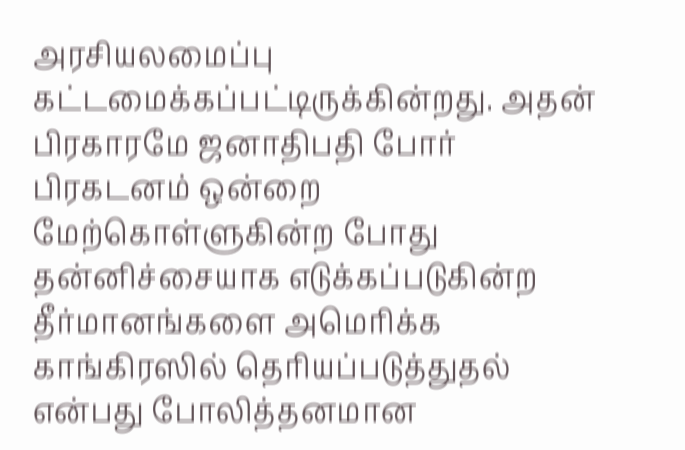அரசியலமைப்பு கட்டமைக்கப்பட்டிருக்கின்றது. அதன் பிரகாரமே ஜனாதிபதி போர் பிரகடனம் ஒன்றை மேற்கொள்ளுகின்ற போது தன்னிச்சையாக எடுக்கப்படுகின்ற தீர்மானங்களை அமெரிக்க காங்கிரஸில் தெரியப்படுத்துதல் என்பது போலித்தனமான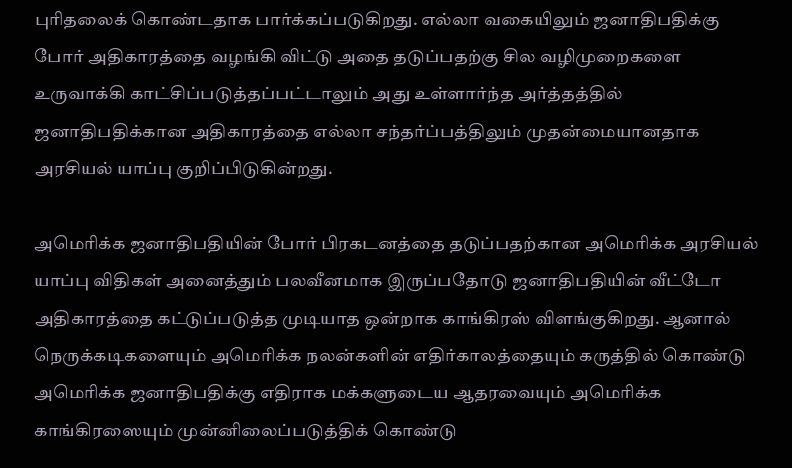புரிதலைக் கொண்டதாக பார்க்கப்படுகிறது. எல்லா வகையிலும் ஜனாதிபதிக்கு போர் அதிகாரத்தை வழங்கி விட்டு அதை தடுப்பதற்கு சில வழிமுறைகளை உருவாக்கி காட்சிப்படுத்தப்பட்டாலும் அது உள்ளார்ந்த அர்த்தத்தில் ஜனாதிபதிக்கான அதிகாரத்தை எல்லா சந்தர்ப்பத்திலும் முதன்மையானதாக அரசியல் யாப்பு குறிப்பிடுகின்றது.

அமெரிக்க ஜனாதிபதியின் போர் பிரகடனத்தை தடுப்பதற்கான அமெரிக்க அரசியல் யாப்பு விதிகள் அனைத்தும் பலவீனமாக இருப்பதோடு ஜனாதிபதியின் வீட்டோ அதிகாரத்தை கட்டுப்படுத்த முடியாத ஒன்றாக காங்கிரஸ் விளங்குகிறது. ஆனால் நெருக்கடிகளையும் அமெரிக்க நலன்களின் எதிர்காலத்தையும் கருத்தில் கொண்டு அமெரிக்க ஜனாதிபதிக்கு எதிராக மக்களுடைய ஆதரவையும் அமெரிக்க காங்கிரஸையும் முன்னிலைப்படுத்திக் கொண்டு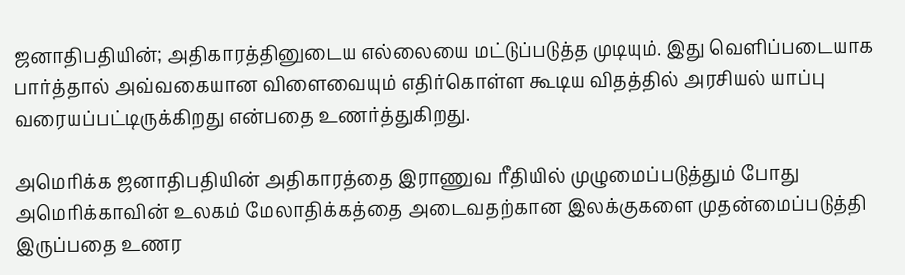ஜனாதிபதியின்; அதிகாரத்தினுடைய எல்லையை மட்டுப்படுத்த முடியும். இது வெளிப்படையாக பார்த்தால் அவ்வகையான விளைவையும் எதிர்கொள்ள கூடிய விதத்தில் அரசியல் யாப்பு வரையப்பட்டிருக்கிறது என்பதை உணர்த்துகிறது.

அமெரிக்க ஜனாதிபதியின் அதிகாரத்தை இராணுவ ரீதியில் முழுமைப்படுத்தும் போது அமெரிக்காவின் உலகம் மேலாதிக்கத்தை அடைவதற்கான இலக்குகளை முதன்மைப்படுத்தி இருப்பதை உணர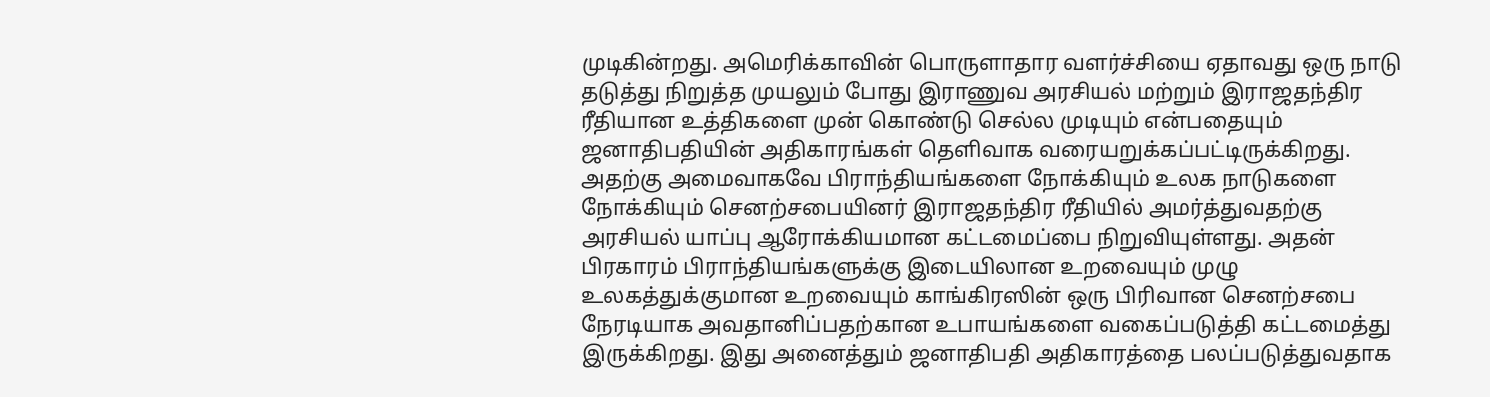முடிகின்றது. அமெரிக்காவின் பொருளாதார வளர்ச்சியை ஏதாவது ஒரு நாடு தடுத்து நிறுத்த முயலும் போது இராணுவ அரசியல் மற்றும் இராஜதந்திர ரீதியான உத்திகளை முன் கொண்டு செல்ல முடியும் என்பதையும் ஜனாதிபதியின் அதிகாரங்கள் தெளிவாக வரையறுக்கப்பட்டிருக்கிறது. அதற்கு அமைவாகவே பிராந்தியங்களை நோக்கியும் உலக நாடுகளை நோக்கியும் செனற்சபையினர் இராஜதந்திர ரீதியில் அமர்த்துவதற்கு அரசியல் யாப்பு ஆரோக்கியமான கட்டமைப்பை நிறுவியுள்ளது. அதன் பிரகாரம் பிராந்தியங்களுக்கு இடையிலான உறவையும் முழு உலகத்துக்குமான உறவையும் காங்கிரஸின் ஒரு பிரிவான செனற்சபை நேரடியாக அவதானிப்பதற்கான உபாயங்களை வகைப்படுத்தி கட்டமைத்து இருக்கிறது. இது அனைத்தும் ஜனாதிபதி அதிகாரத்தை பலப்படுத்துவதாக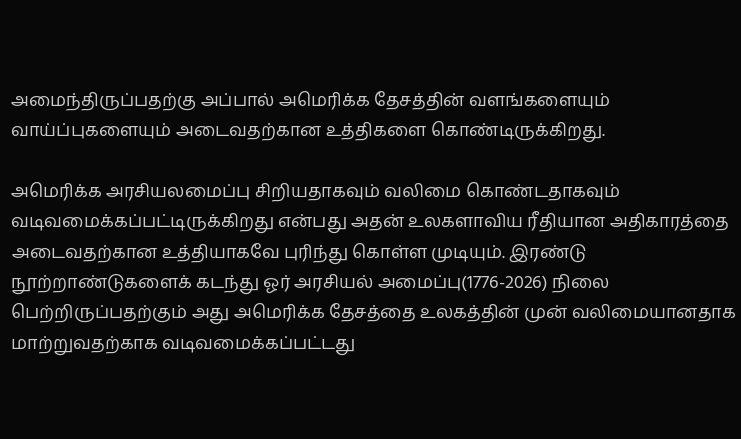அமைந்திருப்பதற்கு அப்பால் அமெரிக்க தேசத்தின் வளங்களையும் வாய்ப்புகளையும் அடைவதற்கான உத்திகளை கொண்டிருக்கிறது.

அமெரிக்க அரசியலமைப்பு சிறியதாகவும் வலிமை கொண்டதாகவும் வடிவமைக்கப்பட்டிருக்கிறது என்பது அதன் உலகளாவிய ரீதியான அதிகாரத்தை அடைவதற்கான உத்தியாகவே புரிந்து கொள்ள முடியும். இரண்டு நூற்றாண்டுகளைக் கடந்து ஓர் அரசியல் அமைப்பு(1776-2026) நிலை பெற்றிருப்பதற்கும் அது அமெரிக்க தேசத்தை உலகத்தின் முன் வலிமையானதாக மாற்றுவதற்காக வடிவமைக்கப்பட்டது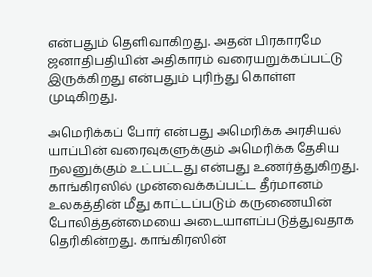என்பதும் தெளிவாகிறது. அதன் பிரகாரமே ஜனாதிபதியின் அதிகாரம் வரையறுக்கப்பட்டு இருக்கிறது என்பதும் புரிந்து கொள்ள முடிகிறது.

அமெரிக்கப் போர் என்பது அமெரிக்க அரசியல் யாப்பின் வரைவுகளுக்கும் அமெரிக்க தேசிய நலனுக்கும் உட்பட்டது என்பது உணர்த்துகிறது. காங்கிரஸில் முன்வைக்கப்பட்ட தீர்மானம் உலகத்தின் மீது காட்டப்படும் கருணையின் போலித்தன்மையை அடையாளப்படுத்துவதாக தெரிகின்றது. காங்கிரஸின்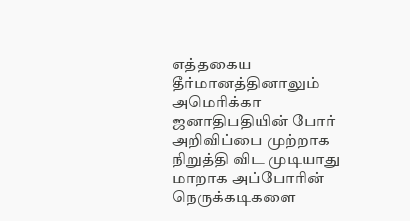எத்தகைய தீர்மானத்தினாலும் அமெரிக்கா ஜனாதிபதியின் போர் அறிவிப்பை முற்றாக நிறுத்தி விட முடியாது மாறாக அப்போரின் நெருக்கடிகளை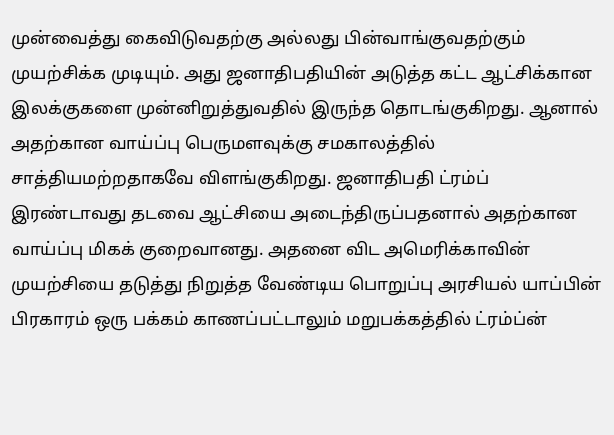முன்வைத்து கைவிடுவதற்கு அல்லது பின்வாங்குவதற்கும் முயற்சிக்க முடியும். அது ஜனாதிபதியின் அடுத்த கட்ட ஆட்சிக்கான இலக்குகளை முன்னிறுத்துவதில் இருந்த தொடங்குகிறது. ஆனால் அதற்கான வாய்ப்பு பெருமளவுக்கு சமகாலத்தில் சாத்தியமற்றதாகவே விளங்குகிறது. ஜனாதிபதி ட்ரம்ப் இரண்டாவது தடவை ஆட்சியை அடைந்திருப்பதனால் அதற்கான வாய்ப்பு மிகக் குறைவானது. அதனை விட அமெரிக்காவின் முயற்சியை தடுத்து நிறுத்த வேண்டிய பொறுப்பு அரசியல் யாப்பின் பிரகாரம் ஒரு பக்கம் காணப்பட்டாலும் மறுபக்கத்தில் ட்ரம்ப்ன்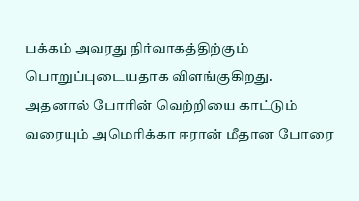பக்கம் அவரது நிர்வாகத்திற்கும் பொறுப்புடையதாக விளங்குகிறது. அதனால் போரின் வெற்றியை காட்டும் வரையும் அமெரிக்கா ஈரான் மீதான போரை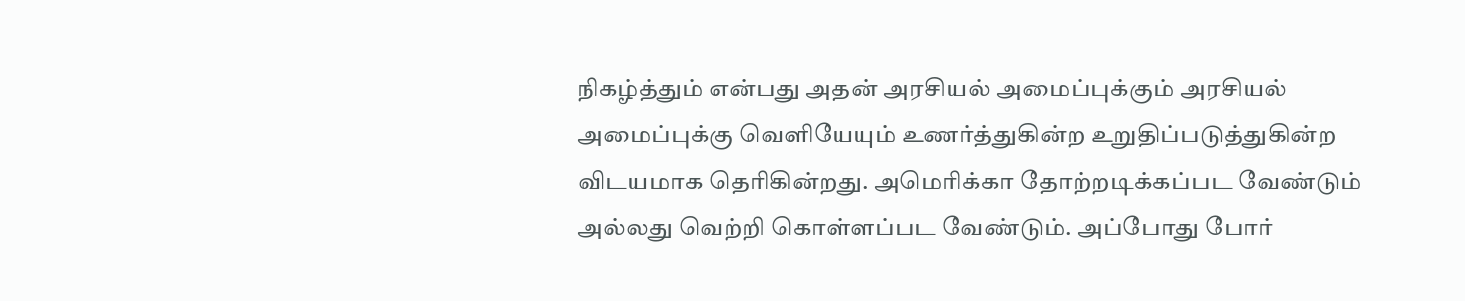நிகழ்த்தும் என்பது அதன் அரசியல் அமைப்புக்கும் அரசியல் அமைப்புக்கு வெளியேயும் உணர்த்துகின்ற உறுதிப்படுத்துகின்ற விடயமாக தெரிகின்றது. அமெரிக்கா தோற்றடிக்கப்பட வேண்டும் அல்லது வெற்றி கொள்ளப்பட வேண்டும். அப்போது போர்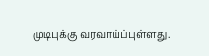முடிபுக்கு வரவாய்ப்புள்ளது.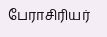பேராசிரியர்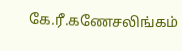கே.ரீ.கணேசலிங்கம்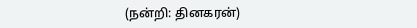(நன்றி: தினகரன்)